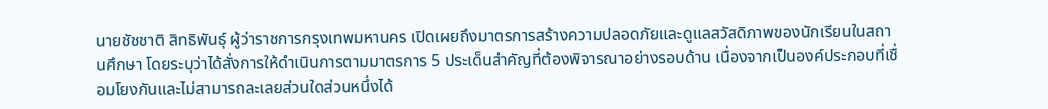นายชัชชาติ สิทธิพันธุ์ ผู้ว่าราชการกรุงเทพมหานคร เปิดเผยถึงมาตรการสร้างความปลอดภัยและดูแลสวัสดิภาพของนักเรียนในสถานศึกษา โดยระบุว่าได้สั่งการให้ดำเนินการตามมาตรการ 5 ประเด็นสำคัญที่ต้องพิจารณาอย่างรอบด้าน เนื่องจากเป็นองค์ประกอบที่เชื่อมโยงกันและไม่สามารถละเลยส่วนใดส่วนหนึ่งได้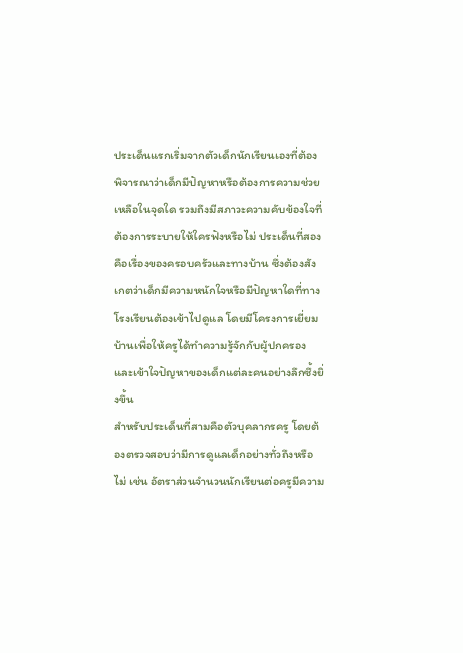ประเด็นแรกเริ่มจากตัวเด็กนักเรียนเองที่ต้องพิจารณาว่าเด็กมีปัญหาหรือต้องการความช่วยเหลือในจุดใด รวมถึงมีสภาวะความคับข้องใจที่ต้องการระบายให้ใครฟังหรือไม่ ประเด็นที่สองคือเรื่องของครอบครัวและทางบ้าน ซึ่งต้องสังเกตว่าเด็กมีความหนักใจหรือมีปัญหาใดที่ทางโรงเรียนต้องเข้าไปดูแล โดยมีโครงการเยี่ยมบ้านเพื่อให้ครูได้ทำความรู้จักกับผู้ปกครองและเข้าใจปัญหาของเด็กแต่ละคนอย่างลึกซึ้งยิ่งขึ้น
สำหรับประเด็นที่สามคือตัวบุคลากรครู โดยต้องตรวจสอบว่ามีการดูแลเด็กอย่างทั่วถึงหรือไม่ เช่น อัตราส่วนจำนวนนักเรียนต่อครูมีความ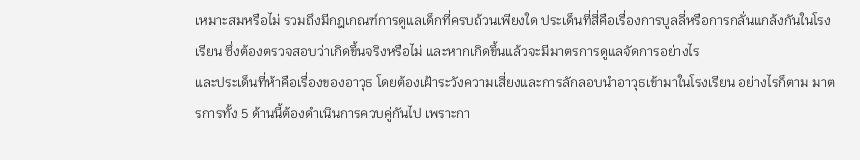เหมาะสมหรือไม่ รวมถึงมีกฎเกณฑ์การดูแลเด็กที่ครบถ้วนเพียงใด ประเด็นที่สี่คือเรื่องการบูลลี่หรือการกลั่นแกล้งกันในโรงเรียน ซึ่งต้องตรวจสอบว่าเกิดขึ้นจริงหรือไม่ และหากเกิดขึ้นแล้วจะมีมาตรการดูแลจัดการอย่างไร
และประเด็นที่ห้าคือเรื่องของอาวุธ โดยต้องเฝ้าระวังความเสี่ยงและการลักลอบนำอาวุธเข้ามาในโรงเรียน อย่างไรก็ตาม มาตรการทั้ง 5 ด้านนี้ต้องดำเนินการควบคู่กันไป เพราะกา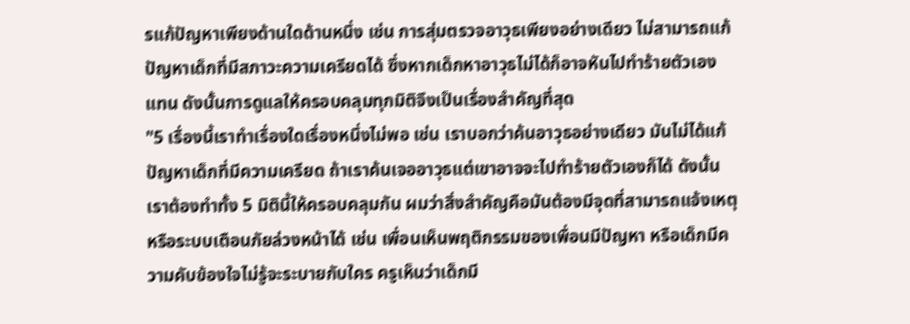รแก้ปัญหาเพียงด้านใดด้านหนึ่ง เช่น การสุ่มตรวจอาวุธเพียงอย่างเดียว ไม่สามารถแก้ปัญหาเด็กที่มีสภาวะความเครียดได้ ซึ่งหากเด็กหาอาวุธไม่ได้ก็อาจหันไปทำร้ายตัวเองแทน ดังนั้นการดูแลให้ครอบคลุมทุกมิติจึงเป็นเรื่องสำคัญที่สุด
"5 เรื่องนี้เราทำเรื่องใดเรื่องหนึ่งไม่พอ เช่น เราบอกว่าค้นอาวุธอย่างเดียว มันไม่ได้แก้ปัญหาเด็กที่มีความเครียด ถ้าเราค้นเจออาวุธแต่เขาอาจจะไปทำร้ายตัวเองก็ได้ ดังนั้นเราต้องทำทั้ง 5 มิตินี้ให้ครอบคลุมกัน ผมว่าสิ่งสำคัญคือมันต้องมีจุดที่สามารถแจ้งเหตุหรือระบบเตือนภัยล่วงหน้าได้ เช่น เพื่อนเห็นพฤติกรรมของเพื่อนมีปัญหา หรือเด็กมีความคับข้องใจไม่รู้จะระบายกับใคร ครูเห็นว่าเด็กมี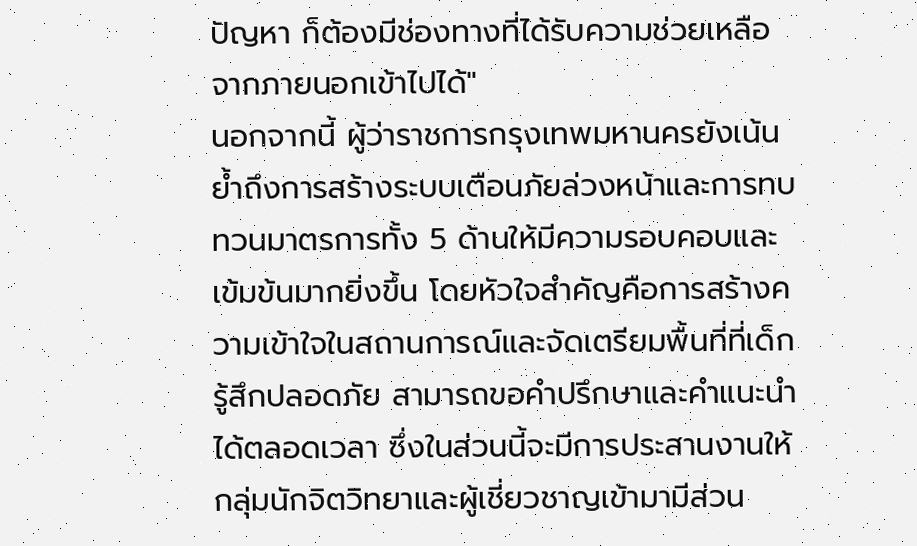ปัญหา ก็ต้องมีช่องทางที่ได้รับความช่วยเหลือจากภายนอกเข้าไปได้"
นอกจากนี้ ผู้ว่าราชการกรุงเทพมหานครยังเน้นย้ำถึงการสร้างระบบเตือนภัยล่วงหน้าและการทบทวนมาตรการทั้ง 5 ด้านให้มีความรอบคอบและเข้มข้นมากยิ่งขึ้น โดยหัวใจสำคัญคือการสร้างความเข้าใจในสถานการณ์และจัดเตรียมพื้นที่ที่เด็กรู้สึกปลอดภัย สามารถขอคำปรึกษาและคำแนะนำได้ตลอดเวลา ซึ่งในส่วนนี้จะมีการประสานงานให้กลุ่มนักจิตวิทยาและผู้เชี่ยวชาญเข้ามามีส่วน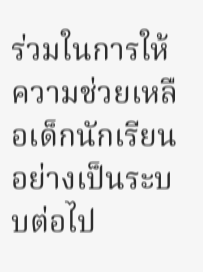ร่วมในการให้ความช่วยเหลือเด็กนักเรียนอย่างเป็นระบบต่อไป